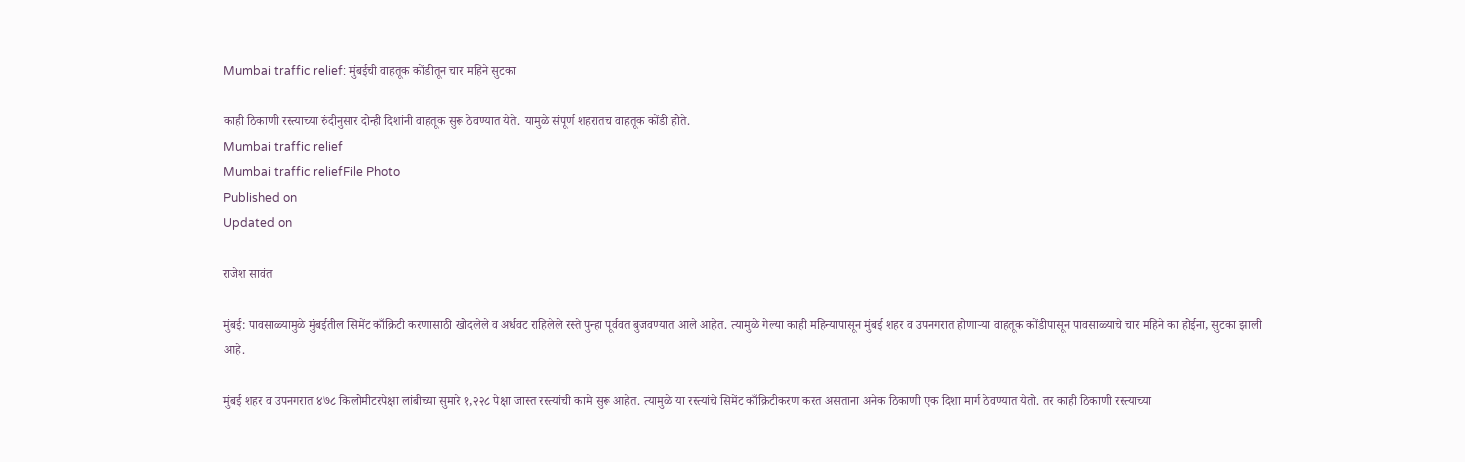Mumbai traffic relief: मुंबईची वाहतूक कोंडीतून चार महिने सुटका

काही ठिकाणी रस्त्याच्या रुंदीनुसार दोन्ही दिशांनी वाहतूक सुरू ठेवण्यात येते. यामुळे संपूर्ण शहरातच वाहतूक कोंडी होते.
Mumbai traffic relief
Mumbai traffic reliefFile Photo
Published on
Updated on

राजेश सावंत

मुंबई: पावसाळ्यामुळे मुंबईतील सिमेंट काँक्रिटी करणासाठी खोदलेले व अर्धवट राहिलेले रस्ते पुन्हा पूर्ववत बुजवण्यात आले आहेत. त्यामुळे गेल्या काही महिन्यापासून मुंबई शहर व उपनगरात होणाऱ्या वाहतूक कोंडीपासून पावसाळ्याचे चार महिने का होईना, सुटका झाली आहे.

मुंबई शहर व उपनगरात ४७८ किलोमीटरपेक्षा लांबीच्या सुमारे १,२२८ पेक्षा जास्त रस्त्यांची कामे सुरू आहेत. त्यामुळे या रस्त्यांचे सिमेंट काँक्रिटीकरण करत असताना अनेक ठिकाणी एक दिशा मार्ग ठेवण्यात येतो. तर काही ठिकाणी रस्त्याच्या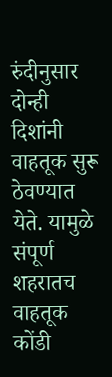रुंदीनुसार दोन्ही दिशांनी वाहतूक सुरू ठेवण्यात येते. यामुळे संपूर्ण शहरातच वाहतूक कोंडी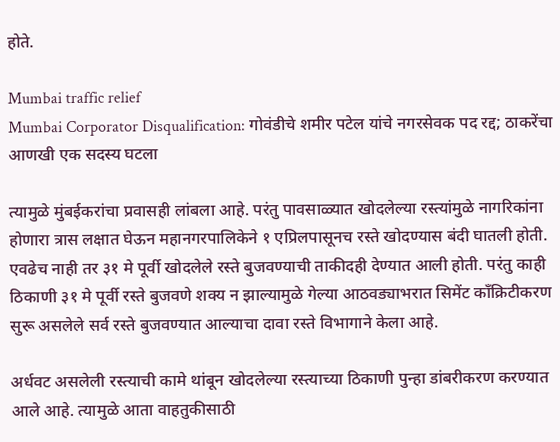होते.

Mumbai traffic relief
Mumbai Corporator Disqualification: गोवंडीचे शमीर पटेल यांचे नगरसेवक पद रद्द; ठाकरेंचा आणखी एक सदस्य घटला

त्यामुळे मुंबईकरांचा प्रवासही लांबला आहे. परंतु पावसाळ्यात खोदलेल्या रस्त्यांमुळे नागरिकांना होणारा त्रास लक्षात घेऊन महानगरपालिकेने १ एप्रिलपासूनच रस्ते खोदण्यास बंदी घातली होती. एवढेच नाही तर ३१ मे पूर्वी खोदलेले रस्ते बुजवण्याची ताकीदही देण्यात आली होती. परंतु काही ठिकाणी ३१ मे पूर्वी रस्ते बुजवणे शक्य न झाल्यामुळे गेल्या आठवड्याभरात सिमेंट कॉंक्रिटीकरण सुरू असलेले सर्व रस्ते बुजवण्यात आल्याचा दावा रस्ते विभागाने केला आहे.

अर्धवट असलेली रस्त्याची कामे थांबून खोदलेल्या रस्त्याच्या ठिकाणी पुन्हा डांबरीकरण करण्यात आले आहे. त्यामुळे आता वाहतुकीसाठी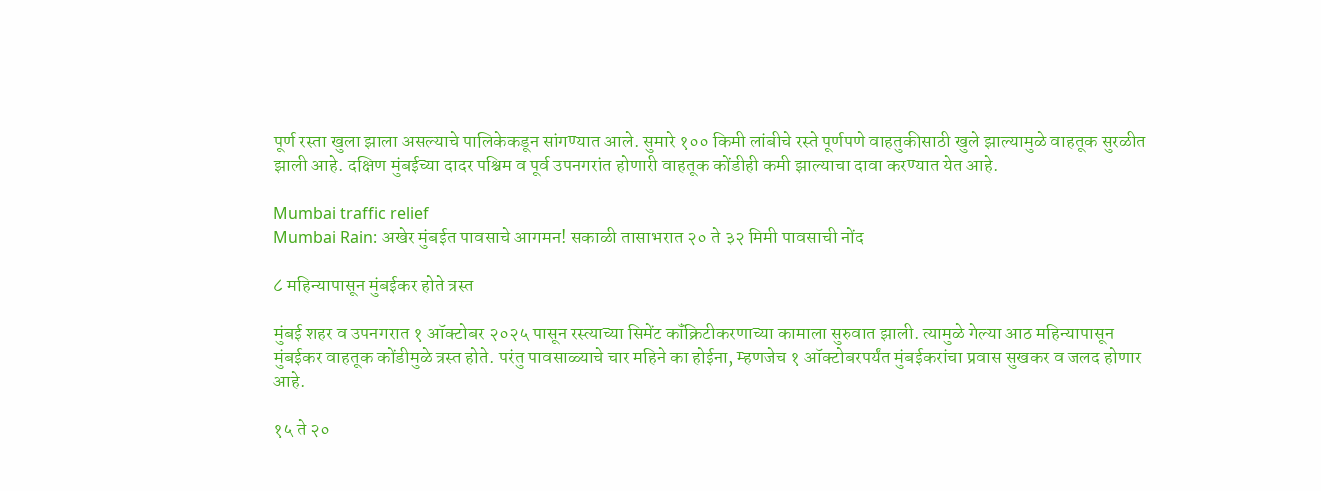पूर्ण रस्ता खुला झाला असल्याचे पालिकेकडून सांगण्यात आले. सुमारे १०० किमी लांबीचे रस्ते पूर्णपणे वाहतुकीसाठी खुले झाल्यामुळे वाहतूक सुरळीत झाली आहे. दक्षिण मुंबईच्या दादर पश्चिम व पूर्व उपनगरांत होणारी वाहतूक कोंडीही कमी झाल्याचा दावा करण्यात येत आहे.

Mumbai traffic relief
Mumbai Rain: अखेर मुंबईत पावसाचे आगमन! सकाळी तासाभरात २० ते ३२ मिमी पावसाची नोंद

८ महिन्यापासून मुंबईकर होते त्रस्त

मुंबई शहर व उपनगरात १ ऑक्टोबर २०२५ पासून रस्त्याच्या सिमेंट कॉंक्रिटीकरणाच्या कामाला सुरुवात झाली. त्यामुळे गेल्या आठ महिन्यापासून मुंबईकर वाहतूक कोंडीमुळे त्रस्त होते. परंतु पावसाळ्याचे चार महिने का होईना, म्हणजेच १ ऑक्टोबरपर्यंत मुंबईकरांचा प्रवास सुखकर व जलद होणार आहे.

१५ ते २०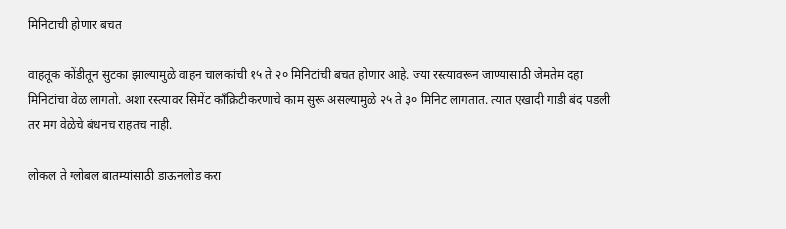मिनिटाची होणार बचत

वाहतूक कोंडीतून सुटका झाल्यामुळे वाहन चालकांची १५ ते २० मिनिटांची बचत होणार आहे. ज्या रस्त्यावरून जाण्यासाठी जेमतेम दहा मिनिटांचा वेळ लागतो. अशा रस्त्यावर सिमेंट काँक्रिटीकरणाचे काम सुरू असल्यामुळे २५ ते ३० मिनिट लागतात. त्यात एखादी गाडी बंद पडली तर मग वेळेचे बंधनच राहतच नाही.

लोकल ते ग्लोबल बातम्यांसाठी डाऊनलोड करा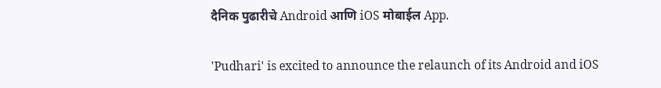दैनिक पुढारीचे Android आणि iOS मोबाईल App.

'Pudhari' is excited to announce the relaunch of its Android and iOS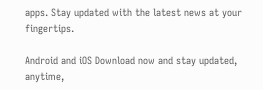apps. Stay updated with the latest news at your fingertips.

Android and iOS Download now and stay updated, anytime,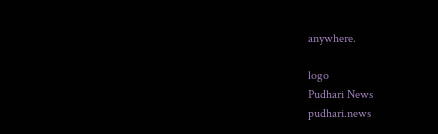anywhere.

logo
Pudhari News
pudhari.news